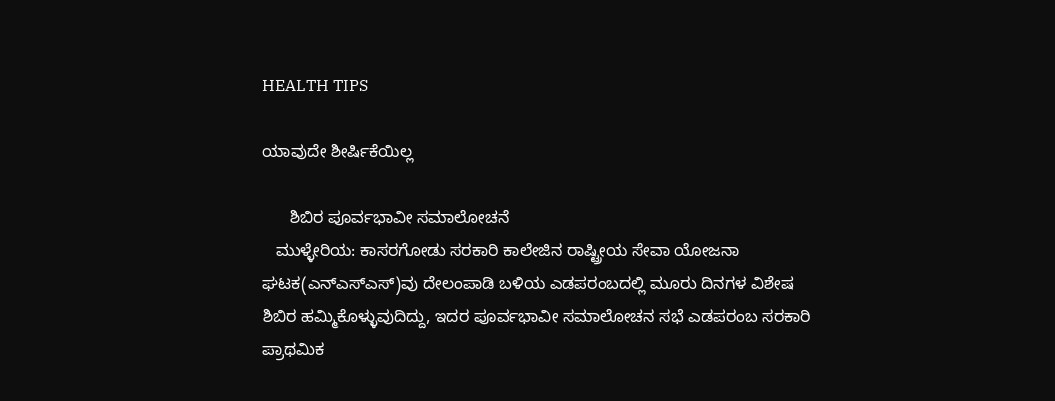HEALTH TIPS

ಯಾವುದೇ ಶೀರ್ಷಿಕೆಯಿಲ್ಲ

      ಶಿಬಿರ ಪೂರ್ವಭಾವೀ ಸಮಾಲೋಚನೆ
   ಮುಳ್ಳೇರಿಯ: ಕಾಸರಗೋಡು ಸರಕಾರಿ ಕಾಲೇಜಿನ ರಾಷ್ಟ್ರೀಯ ಸೇವಾ ಯೋಜನಾ ಘಟಕ(ಎನ್ಎಸ್ಎಸ್)ವು ದೇಲಂಪಾಡಿ ಬಳಿಯ ಎಡಪರಂಬದಲ್ಲಿ ಮೂರು ದಿನಗಳ ವಿಶೇಷ ಶಿಬಿರ ಹಮ್ಮಿಕೊಳ್ಳುವುದಿದ್ದು, ಇದರ ಪೂರ್ವಭಾವೀ ಸಮಾಲೋಚನ ಸಭೆ ಎಡಪರಂಬ ಸರಕಾರಿ ಪ್ರಾಥಮಿಕ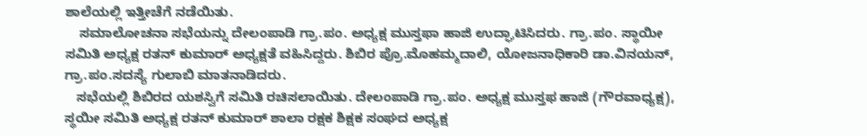ಶಾಲೆಯಲ್ಲಿ ಇತ್ತೀಚೆಗೆ ನಡೆಯಿತು.
    ಸಮಾಲೋಚನಾ ಸಭೆಯನ್ನು ದೇಲಂಪಾಡಿ ಗ್ರಾ.ಪಂ. ಅಧ್ಯಕ್ಷ ಮುಸ್ತಫಾ ಹಾಜಿ ಉದ್ಘಾಟಿಸಿದರು. ಗ್ರಾ.ಪಂ. ಸ್ಥಾಯೀ ಸಮಿತಿ ಅಧ್ಯಕ್ಷ ರತನ್ ಕುಮಾರ್ ಅಧ್ಯಕ್ಷತೆ ವಹಿಸಿದ್ದರು. ಶಿಬಿರ ಪ್ರೊ.ಮೊಹಮ್ಮದಾಲಿ, ಯೋಜನಾಧಿಕಾರಿ ಡಾ.ವಿನಯನ್, ಗ್ರಾ.ಪಂ.ಸದಸ್ಯೆ ಗುಲಾಬಿ ಮಾತನಾಡಿದರು.
   ಸಭೆಯಲ್ಲಿ ಶಿಬಿರದ ಯಶಸ್ವಿಗೆ ಸಮಿತಿ ರಚಿಸಲಾಯಿತು. ದೇಲಂಪಾಡಿ ಗ್ರಾ.ಪಂ. ಅಧ್ಯಕ್ಷ ಮುಸ್ತಫ ಹಾಜಿ (ಗೌರವಾಧ್ಯಕ್ಷ), ಸ್ಥಯೀ ಸಮಿತಿ ಅಧ್ಯಕ್ಷ ರತನ್ ಕುಮಾರ್ ಶಾಲಾ ರಕ್ಷಕ ಶಿಕ್ಷಕ ಸಂಘದ ಅಧ್ಯಕ್ಷ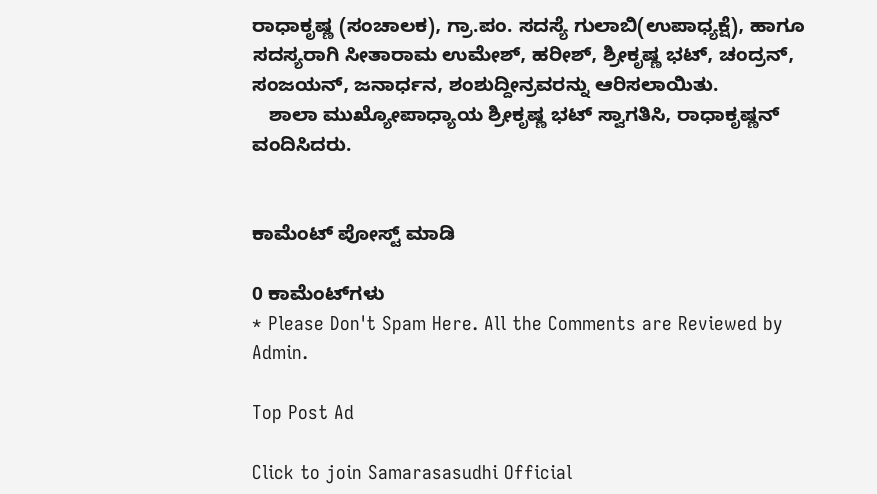ರಾಧಾಕೃಷ್ಣ (ಸಂಚಾಲಕ), ಗ್ರಾ.ಪಂ. ಸದಸ್ಯೆ ಗುಲಾಬಿ(ಉಪಾಧ್ಯಕ್ಷೆ), ಹಾಗೂ ಸದಸ್ಯರಾಗಿ ಸೀತಾರಾಮ ಉಮೇಶ್, ಹರೀಶ್, ಶ್ರೀಕೃಷ್ಣ ಭಟ್, ಚಂದ್ರನ್, ಸಂಜಯನ್, ಜನಾರ್ಧನ, ಶಂಶುದ್ದೀನ್ರವರನ್ನು ಆರಿಸಲಾಯಿತು.
   ಶಾಲಾ ಮುಖ್ಯೋಪಾಧ್ಯಾಯ ಶ್ರೀಕೃಷ್ಣ ಭಟ್ ಸ್ವಾಗತಿಸಿ, ರಾಧಾಕೃಷ್ಣನ್ ವಂದಿಸಿದರು.


ಕಾಮೆಂಟ್‌‌ ಪೋಸ್ಟ್‌ ಮಾಡಿ

0 ಕಾಮೆಂಟ್‌ಗಳು
* Please Don't Spam Here. All the Comments are Reviewed by Admin.

Top Post Ad

Click to join Samarasasudhi Official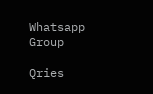Whatsapp Group

Qries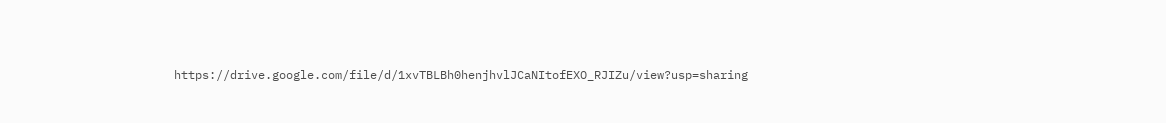https://drive.google.com/file/d/1xvTBLBh0henjhvlJCaNItofEXO_RJIZu/view?usp=sharing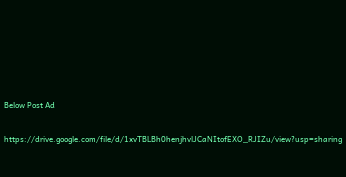Below Post Ad

https://drive.google.com/file/d/1xvTBLBh0henjhvlJCaNItofEXO_RJIZu/view?usp=sharing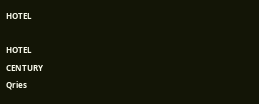HOTEL

HOTEL
CENTURY
Qries